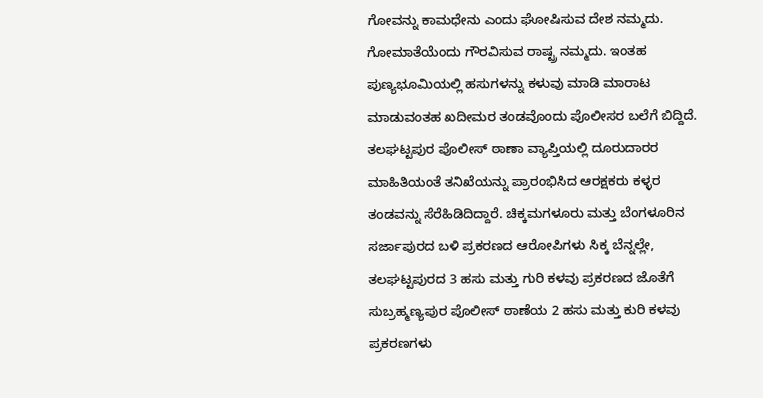ಗೋವನ್ನು ಕಾಮಧೇನು ಎಂದು ಘೋಷಿಸುವ ದೇಶ ನಮ್ಮದು. ಗೋಮಾತೆಯೆಂದು ಗೌರವಿಸುವ ರಾಷ್ಟ್ರ ನಮ್ಮದು. ಇಂತಹ ಪುಣ್ಯಭೂಮಿಯಲ್ಲಿ ಹಸುಗಳನ್ನು ಕಳುವು ಮಾಡಿ ಮಾರಾಟ ಮಾಡುವಂತಹ ಖದೀಮರ ತಂಡವೊಂದು ಪೊಲೀಸರ ಬಲೆಗೆ ಬಿದ್ದಿದೆ.
ತಲಘಟ್ಟಪುರ ಪೊಲೀಸ್ ಠಾಣಾ ವ್ಯಾಪ್ತಿಯಲ್ಲಿ ದೂರುದಾರರ ಮಾಹಿತಿಯಂತೆ ತನಿಖೆಯನ್ನು ಪ್ರಾರಂಭಿಸಿದ ಆರಕ್ಷಕರು ಕಳ್ಳರ ತಂಡವನ್ನು ಸೆರೆಹಿಡಿದಿದ್ದಾರೆ. ಚಿಕ್ಕಮಗಳೂರು ಮತ್ತು ಬೆಂಗಳೂರಿನ ಸರ್ಜಾಪುರದ ಬಳಿ ಪ್ರಕರಣದ ಆರೋಪಿಗಳು ಸಿಕ್ಕ ಬೆನ್ನಲ್ಲೇ, ತಲಘಟ್ಟಪುರದ 3 ಹಸು ಮತ್ತು ಗುರಿ ಕಳವು ಪ್ರಕರಣದ ಜೊತೆಗೆ ಸುಬ್ರಹ್ಮಣ್ಯಪುರ ಪೊಲೀಸ್ ಠಾಣೆಯ 2 ಹಸು ಮತ್ತು ಕುರಿ ಕಳವು ಪ್ರಕರಣಗಳು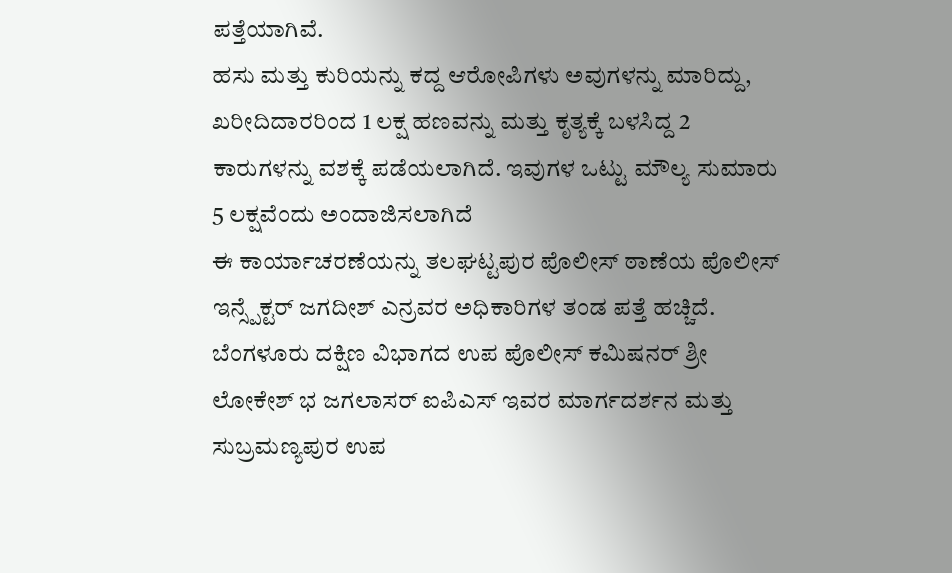ಪತ್ತೆಯಾಗಿವೆ.
ಹಸು ಮತ್ತು ಕುರಿಯನ್ನು ಕದ್ದ ಆರೋಪಿಗಳು ಅವುಗಳನ್ನು ಮಾರಿದ್ದು, ಖರೀದಿದಾರರಿಂದ 1 ಲಕ್ಷ ಹಣವನ್ನು ಮತ್ತು ಕೃತ್ಯಕ್ಕೆ ಬಳಸಿದ್ದ 2 ಕಾರುಗಳನ್ನು ವಶಕ್ಕೆ ಪಡೆಯಲಾಗಿದೆ. ಇವುಗಳ ಒಟ್ಟು ಮೌಲ್ಯ ಸುಮಾರು 5 ಲಕ್ಷವೆಂದು ಅಂದಾಜಿಸಲಾಗಿದೆ
ಈ ಕಾರ್ಯಾಚರಣೆಯನ್ನು ತಲಘಟ್ಟಪುರ ಪೊಲೀಸ್ ಠಾಣೆಯ ಪೊಲೀಸ್ ಇನ್ಸ್ಪೆಕ್ಟರ್ ಜಗದೀಶ್ ಎನ್ರವರ ಅಧಿಕಾರಿಗಳ ತಂಡ ಪತ್ತೆ ಹಚ್ಚಿದೆ. ಬೆಂಗಳೂರು ದಕ್ಷಿಣ ವಿಭಾಗದ ಉಪ ಪೊಲೀಸ್ ಕಮಿಷನರ್ ಶ್ರೀ ಲೋಕೇಶ್ ಭ ಜಗಲಾಸರ್ ಐಪಿಎಸ್ ಇವರ ಮಾರ್ಗದರ್ಶನ ಮತ್ತು ಸುಬ್ರಮಣ್ಯಪುರ ಉಪ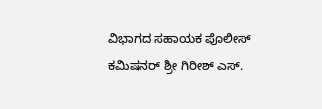ವಿಭಾಗದ ಸಹಾಯಕ ಪೊಲೀಸ್ ಕಮಿಷನರ್ ಶ್ರೀ ಗಿರೀಶ್ ಎಸ್.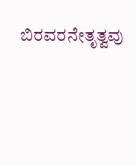ಬಿರವರನೇತೃತ್ವವು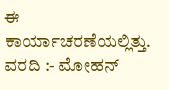ಈ ಕಾರ್ಯಾಚರಣೆಯಲ್ಲಿತ್ತು.
ವರದಿ :- ಮೋಹನ್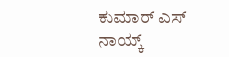ಕುಮಾರ್ ಎಸ್ ನಾಯ್ಕ್